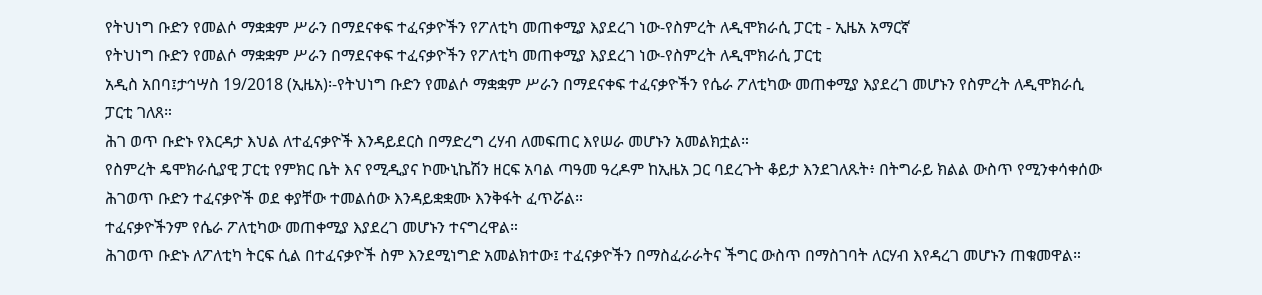የትህነግ ቡድን የመልሶ ማቋቋም ሥራን በማደናቀፍ ተፈናቃዮችን የፖለቲካ መጠቀሚያ እያደረገ ነው-የስምረት ለዲሞክራሲ ፓርቲ - ኢዜአ አማርኛ
የትህነግ ቡድን የመልሶ ማቋቋም ሥራን በማደናቀፍ ተፈናቃዮችን የፖለቲካ መጠቀሚያ እያደረገ ነው-የስምረት ለዲሞክራሲ ፓርቲ
አዲስ አበባ፤ታኅሣስ 19/2018 (ኢዜአ)፡-የትህነግ ቡድን የመልሶ ማቋቋም ሥራን በማደናቀፍ ተፈናቃዮችን የሴራ ፖለቲካው መጠቀሚያ እያደረገ መሆኑን የስምረት ለዲሞክራሲ ፓርቲ ገለጸ።
ሕገ ወጥ ቡድኑ የእርዳታ እህል ለተፈናቃዮች እንዳይደርስ በማድረግ ረሃብ ለመፍጠር እየሠራ መሆኑን አመልክቷል።
የስምረት ዴሞክራሲያዊ ፓርቲ የምክር ቤት እና የሚዲያና ኮሙኒኬሽን ዘርፍ አባል ጣዓመ ዓረዶም ከኢዜአ ጋር ባደረጉት ቆይታ እንደገለጹት፥ በትግራይ ክልል ውስጥ የሚንቀሳቀሰው ሕገወጥ ቡድን ተፈናቃዮች ወደ ቀያቸው ተመልሰው እንዳይቋቋሙ እንቅፋት ፈጥሯል።
ተፈናቃዮችንም የሴራ ፖለቲካው መጠቀሚያ እያደረገ መሆኑን ተናግረዋል።
ሕገወጥ ቡድኑ ለፖለቲካ ትርፍ ሲል በተፈናቃዮች ስም እንደሚነግድ አመልክተው፤ ተፈናቃዮችን በማስፈራራትና ችግር ውስጥ በማስገባት ለርሃብ እየዳረገ መሆኑን ጠቁመዋል።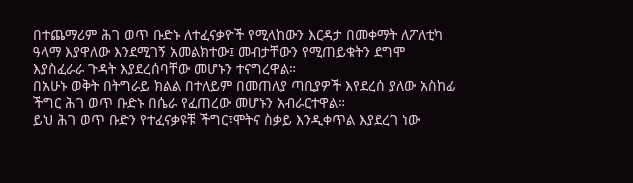በተጨማሪም ሕገ ወጥ ቡድኑ ለተፈናቃዮች የሚላከውን እርዳታ በመቀማት ለፖለቲካ ዓላማ እያዋለው እንደሚገኝ አመልክተው፤ መብታቸውን የሚጠይቁትን ደግሞ እያስፈራራ ጉዳት እያደረሰባቸው መሆኑን ተናግረዋል።
በአሁኑ ወቅት በትግራይ ክልል በተለይም በመጠለያ ጣቢያዎች እየደረሰ ያለው አስከፊ ችግር ሕገ ወጥ ቡድኑ በሴራ የፈጠረው መሆኑን አብራርተዋል።
ይህ ሕገ ወጥ ቡድን የተፈናቃዩቹ ችግር፣ሞትና ስቃይ እንዲቀጥል እያደረገ ነው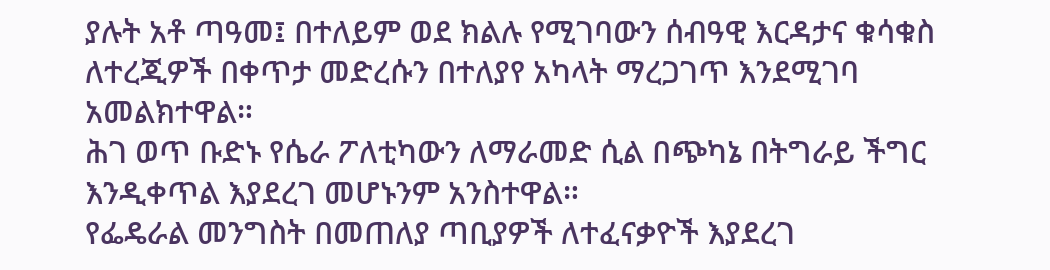ያሉት አቶ ጣዓመ፤ በተለይም ወደ ክልሉ የሚገባውን ሰብዓዊ እርዳታና ቁሳቁስ ለተረጂዎች በቀጥታ መድረሱን በተለያየ አካላት ማረጋገጥ እንደሚገባ አመልክተዋል።
ሕገ ወጥ ቡድኑ የሴራ ፖለቲካውን ለማራመድ ሲል በጭካኔ በትግራይ ችግር እንዲቀጥል እያደረገ መሆኑንም አንስተዋል።
የፌዴራል መንግስት በመጠለያ ጣቢያዎች ለተፈናቃዮች እያደረገ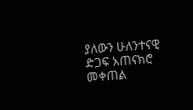ያለውን ሁለንተናዊ ድጋፍ አጠናክሮ መቀጠል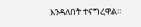እንዳለበት ተናግረዋል።